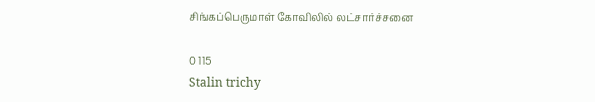சிங்கப்பெருமாள் கோவிலில் லட்சார்ச்சனை

0 115
Stalin trichy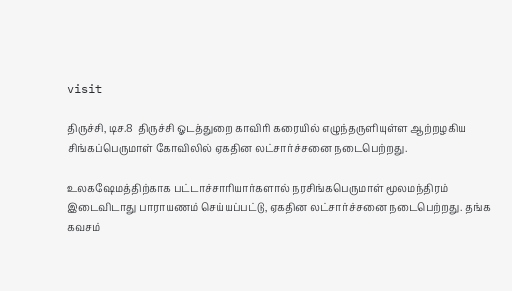visit

திருச்சி, டிச.8  திருச்சி ஓடத்துறை காவிரி கரையில் எழுந்தருளியுள்ள ஆற்றழகிய சிங்கப்பெருமாள் கோவிலில் ஏகதின லட்சார்ச்சனை நடைபெற்றது.

உலகஷேமத்திற்காக பட்டாச்சாரியார்களால் நரசிங்கபெருமாள் மூலமந்திரம் இடைவிடாது பாராயணம் செய்யப்பட்டு, ஏகதின லட்சார்ச்சனை நடைபெற்றது. தங்க கவசம்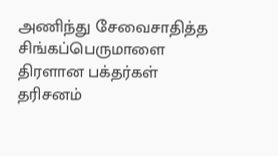அணிந்து சேவைசாதித்த சிங்கப்பெருமாளை திரளான பக்தர்கள் தரிசனம்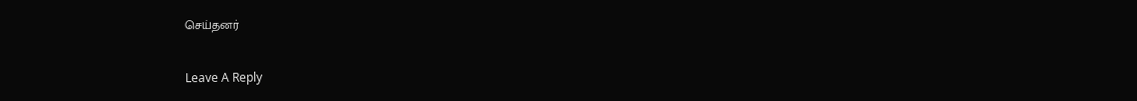செய்தனர்

Leave A Reply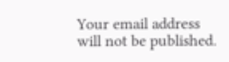Your email address will not be published.